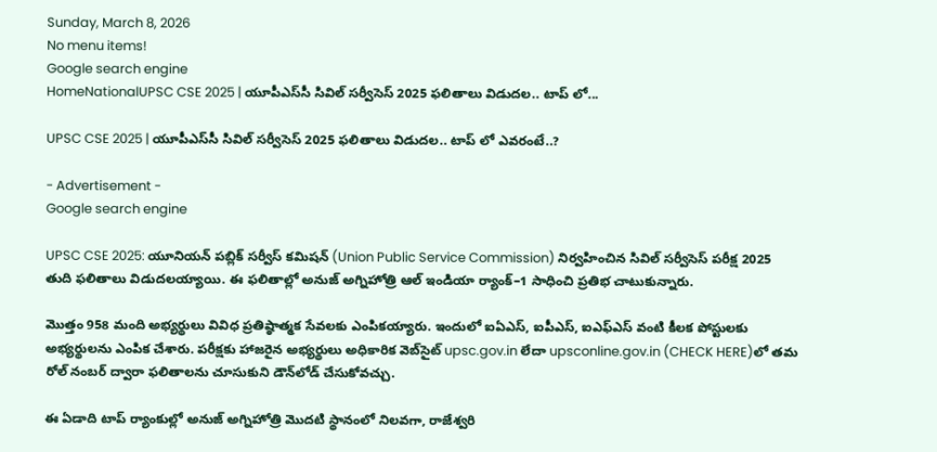Sunday, March 8, 2026
No menu items!
Google search engine
HomeNationalUPSC CSE 2025 | యూపీఎస్‌సీ సివిల్ సర్వీసెస్ 2025 ఫలితాలు విడుదల.. టాప్ లో...

UPSC CSE 2025 | యూపీఎస్‌సీ సివిల్ సర్వీసెస్ 2025 ఫలితాలు విడుదల.. టాప్ లో ఎవరంటే..?

- Advertisement -
Google search engine

UPSC CSE 2025: యూనియన్ పబ్లిక్ సర్వీస్ కమిషన్ (Union Public Service Commission) నిర్వహించిన సివిల్ సర్వీసెస్ పరీక్ష 2025 తుది ఫలితాలు విడుదలయ్యాయి. ఈ ఫలితాల్లో అనుజ్ అగ్నిహోత్రి ఆల్ ఇండియా ర్యాంక్–1 సాధించి ప్రతిభ చాటుకున్నారు.

మొత్తం 958 మంది అభ్యర్థులు వివిధ ప్రతిష్ఠాత్మక సేవలకు ఎంపికయ్యారు. ఇందులో ఐఏఎస్, ఐపీఎస్, ఐఎఫ్ఎస్ వంటి కీలక పోస్టులకు అభ్యర్థులను ఎంపిక చేశారు. పరీక్షకు హాజరైన అభ్యర్థులు అధికారిక వెబ్‌సైట్ upsc.gov.in లేదా upsconline.gov.in (CHECK HERE)లో తమ రోల్ నంబర్ ద్వారా ఫలితాలను చూసుకుని డౌన్‌లోడ్ చేసుకోవచ్చు.

ఈ ఏడాది టాప్ ర్యాంకుల్లో అనుజ్ అగ్నిహోత్రి మొదటి స్థానంలో నిలవగా, రాజేశ్వరి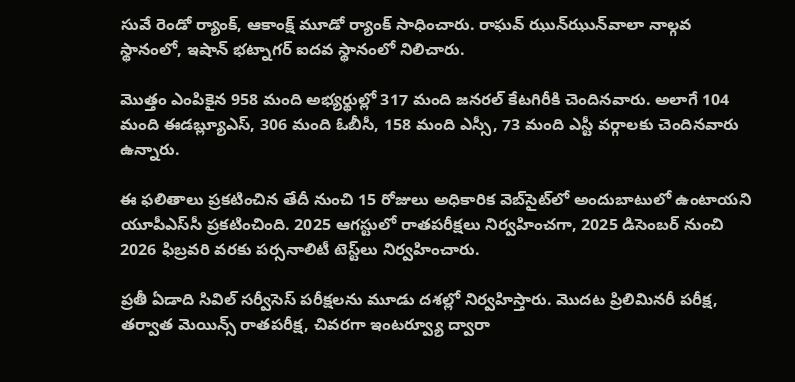సువే రెండో ర్యాంక్, ఆకాంక్ష్ మూడో ర్యాంక్ సాధించారు. రాఘవ్ ఝున్‌ఝున్‌వాలా నాల్గవ స్థానంలో, ఇషాన్ భట్నాగర్ ఐదవ స్థానంలో నిలిచారు.

మొత్తం ఎంపికైన 958 మంది అభ్యర్థుల్లో 317 మంది జనరల్ కేటగిరీకి చెందినవారు. అలాగే 104 మంది ఈడబ్ల్యూఎస్, 306 మంది ఓబీసీ, 158 మంది ఎస్సీ, 73 మంది ఎస్టీ వర్గాలకు చెందినవారు ఉన్నారు.

ఈ ఫలితాలు ప్రకటించిన తేదీ నుంచి 15 రోజులు అధికారిక వెబ్‌సైట్‌లో అందుబాటులో ఉంటాయని యూపీఎస్‌సీ ప్రకటించింది. 2025 ఆగస్టులో రాతపరీక్షలు నిర్వహించగా, 2025 డిసెంబర్ నుంచి 2026 ఫిబ్రవరి వరకు పర్సనాలిటీ టెస్ట్‌లు నిర్వహించారు.

ప్రతీ ఏడాది సివిల్ సర్వీసెస్ పరీక్షలను మూడు దశల్లో నిర్వహిస్తారు. మొదట ప్రిలిమినరీ పరీక్ష, తర్వాత మెయిన్స్ రాతపరీక్ష, చివరగా ఇంటర్వ్యూ ద్వారా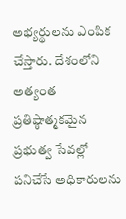అభ్యర్థులను ఎంపిక చేస్తారు. దేశంలోని అత్యంత ప్రతిష్ఠాత్మకమైన ప్రభుత్వ సేవల్లో పనిచేసే అధికారులను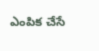ఎంపిక చేసే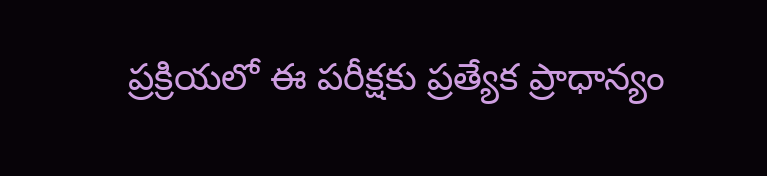ప్రక్రియలో ఈ పరీక్షకు ప్రత్యేక ప్రాధాన్యం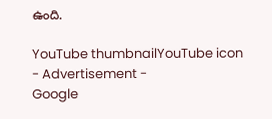ఉంది.

YouTube thumbnailYouTube icon
- Advertisement -
Google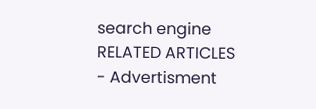search engine
RELATED ARTICLES
- Advertisment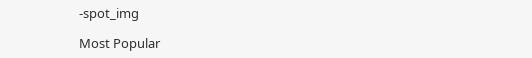-spot_img

Most Popular